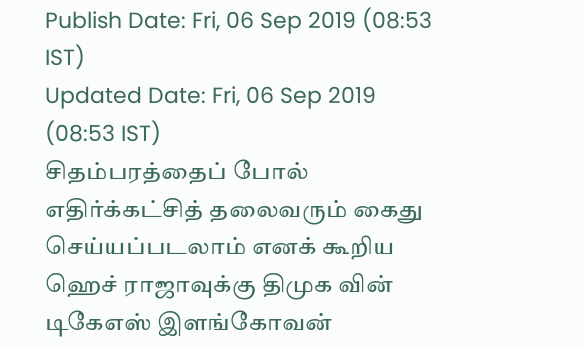Publish Date: Fri, 06 Sep 2019 (08:53 IST)
Updated Date: Fri, 06 Sep 2019 (08:53 IST)
சிதம்பரத்தைப் போல் எதிர்க்கட்சித் தலைவரும் கைது செய்யப்படலாம் எனக் கூறிய ஹெச் ராஜாவுக்கு திமுக வின் டிகேஎஸ் இளங்கோவன்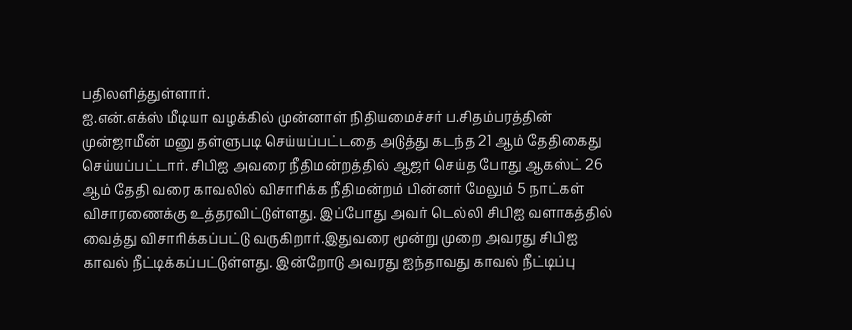பதிலளித்துள்ளார்.
ஐ.என்.எக்ஸ் மீடியா வழக்கில் முன்னாள் நிதியமைச்சர் ப.சிதம்பரத்தின் முன்ஜாமீன் மனு தள்ளுபடி செய்யப்பட்டதை அடுத்து கடந்த 21 ஆம் தேதிகைது செய்யப்பட்டார். சிபிஐ அவரை நீதிமன்றத்தில் ஆஜர் செய்த போது ஆகஸ்ட் 26 ஆம் தேதி வரை காவலில் விசாரிக்க நீதிமன்றம் பின்னர் மேலும் 5 நாட்கள் விசாரணைக்கு உத்தரவிட்டுள்ளது. இப்போது அவர் டெல்லி சிபிஐ வளாகத்தில் வைத்து விசாரிக்கப்பட்டு வருகிறார்.இதுவரை மூன்று முறை அவரது சிபிஐ காவல் நீட்டிக்கப்பட்டுள்ளது. இன்றோடு அவரது ஐந்தாவது காவல் நீட்டிப்பு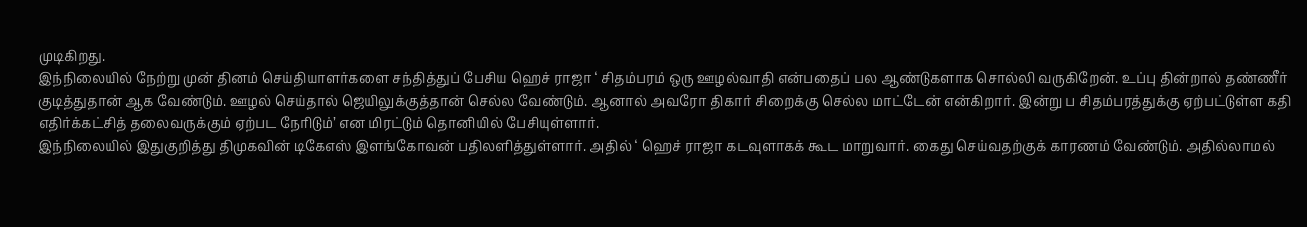முடிகிறது.
இந்நிலையில் நேற்று முன் தினம் செய்தியாளர்களை சந்தித்துப் பேசிய ஹெச் ராஜா ‘ சிதம்பரம் ஒரு ஊழல்வாதி என்பதைப் பல ஆண்டுகளாக சொல்லி வருகிறேன். உப்பு தின்றால் தண்ணீர் குடித்துதான் ஆக வேண்டும். ஊழல் செய்தால் ஜெயிலுக்குத்தான் செல்ல வேண்டும். ஆனால் அவரோ திகார் சிறைக்கு செல்ல மாட்டேன் என்கிறார். இன்று ப சிதம்பரத்துக்கு ஏற்பட்டுள்ள கதி எதிர்க்கட்சித் தலைவருக்கும் ஏற்பட நேரிடும்’ என மிரட்டும் தொனியில் பேசியுள்ளார்.
இந்நிலையில் இதுகுறித்து திமுகவின் டிகேஎஸ் இளங்கோவன் பதிலளித்துள்ளார். அதில் ‘ ஹெச் ராஜா கடவுளாகக் கூட மாறுவார். கைது செய்வதற்குக் காரணம் வேண்டும். அதில்லாமல்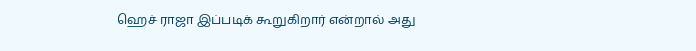ஹெச் ராஜா இப்படிக் கூறுகிறார் என்றால் அது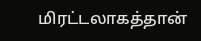மிரட்டலாகத்தான்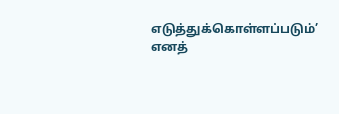எடுத்துக்கொள்ளப்படும்’ எனத்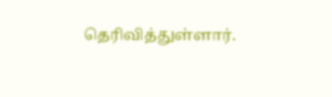தெரிவித்துள்ளார்.